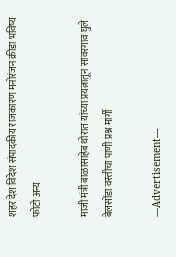शहर देश विदेश संपादकीय राजकारण मनोरंजन क्रीडा भविष्य फोटो अन्य

माजी मंत्री बाळासाहेब थोरात यांच्या प्रयत्नातून सावरगाव घुले बेलसोंडा वस्तीचा पाणी प्रश्न मार्गी

---Advertisement---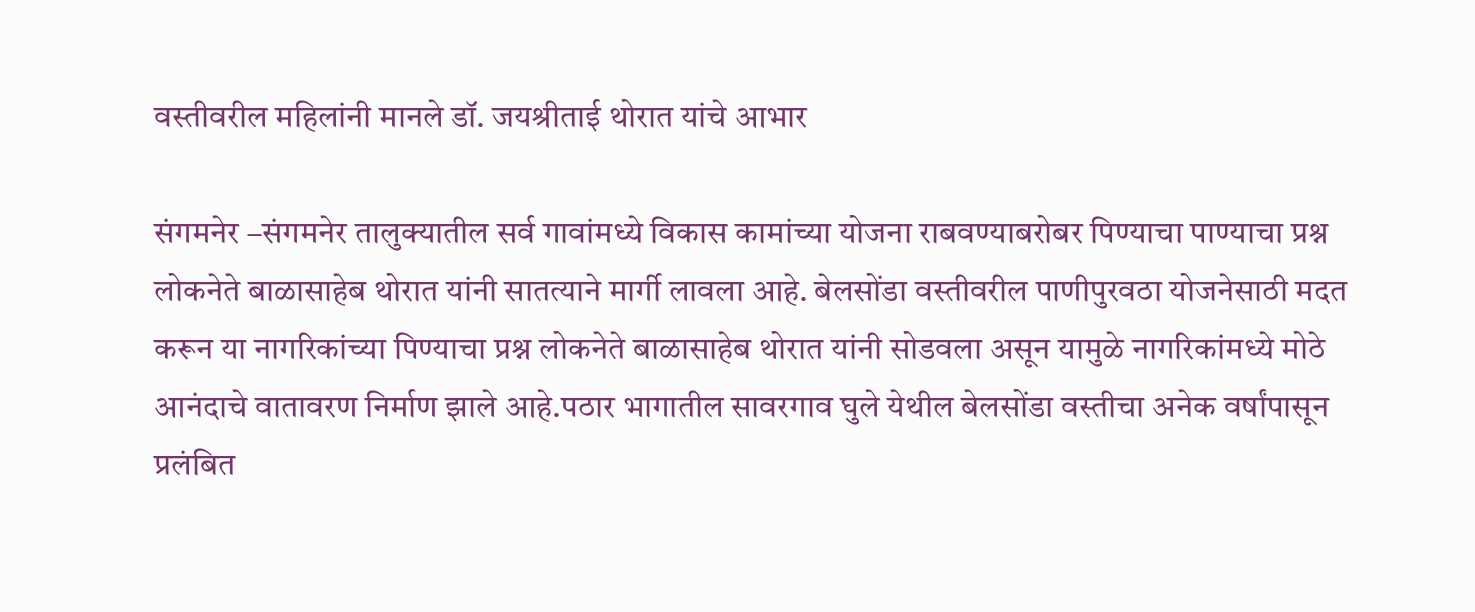वस्तीवरील महिलांनी मानले डॉ. जयश्रीताई थोरात यांचे आभार

संगमनेर –संगमनेर तालुक्यातील सर्व गावांमध्ये विकास कामांच्या योजना राबवण्याबरोबर पिण्याचा पाण्याचा प्रश्न लोकनेते बाळासाहेब थोरात यांनी सातत्याने मार्गी लावला आहे. बेलसोंडा वस्तीवरील पाणीपुरवठा योजनेसाठी मदत करून या नागरिकांच्या पिण्याचा प्रश्न लोकनेते बाळासाहेब थोरात यांनी सोडवला असून यामुळे नागरिकांमध्ये मोठे आनंदाचे वातावरण निर्माण झाले आहे.पठार भागातील सावरगाव घुले येथील बेलसोंडा वस्तीचा अनेक वर्षांपासून प्रलंबित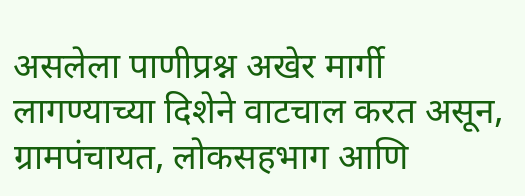असलेला पाणीप्रश्न अखेर मार्गी लागण्याच्या दिशेने वाटचाल करत असून, ग्रामपंचायत, लोकसहभाग आणि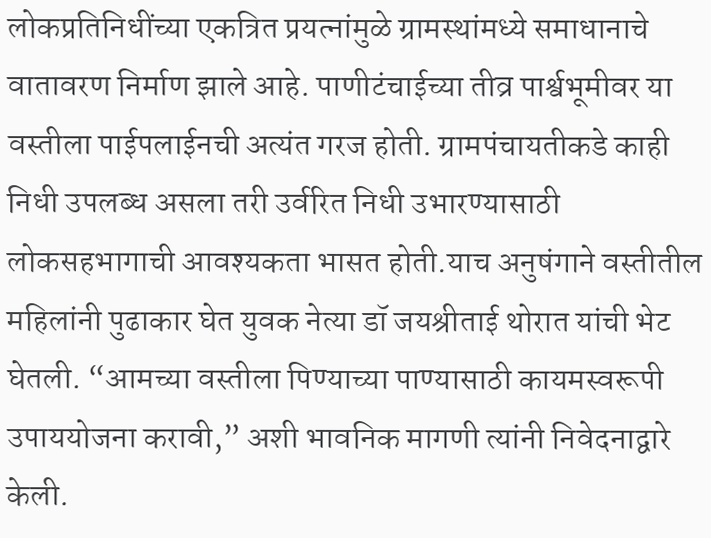लोकप्रतिनिधींच्या एकत्रित प्रयत्नांमुळे ग्रामस्थांमध्ये समाधानाचे वातावरण निर्माण झाले आहे. पाणीटंचाईच्या तीव्र पार्श्वभूमीवर या वस्तीला पाईपलाईनची अत्यंत गरज होती. ग्रामपंचायतीकडे काही निधी उपलब्ध असला तरी उर्वरित निधी उभारण्यासाठी लोकसहभागाची आवश्यकता भासत होती.याच अनुषंगाने वस्तीतील महिलांनी पुढाकार घेत युवक नेत्या डॉ जयश्रीताई थोरात यांची भेट घेतली. “आमच्या वस्तीला पिण्याच्या पाण्यासाठी कायमस्वरूपी उपाययोजना करावी,” अशी भावनिक मागणी त्यांनी निवेदनाद्वारे केली.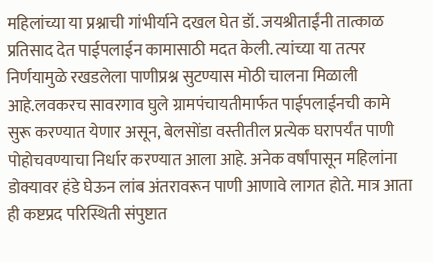महिलांच्या या प्रश्नाची गांभीर्याने दखल घेत डॉ. जयश्रीताईंनी तात्काळ प्रतिसाद देत पाईपलाईन कामासाठी मदत केली. त्यांच्या या तत्पर निर्णयामुळे रखडलेला पाणीप्रश्न सुटण्यास मोठी चालना मिळाली आहे.लवकरच सावरगाव घुले ग्रामपंचायतीमार्फत पाईपलाईनची कामे सुरू करण्यात येणार असून, बेलसोंडा वस्तीतील प्रत्येक घरापर्यंत पाणी पोहोचवण्याचा निर्धार करण्यात आला आहे. अनेक वर्षांपासून महिलांना डोक्यावर हंडे घेऊन लांब अंतरावरून पाणी आणावे लागत होते. मात्र आता ही कष्टप्रद परिस्थिती संपुष्टात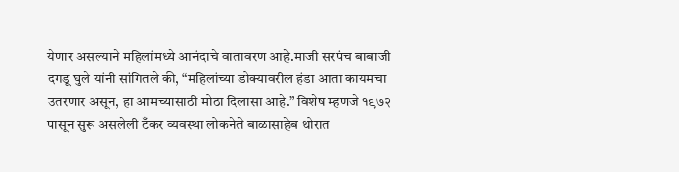येणार असल्याने महिलांमध्ये आनंदाचे वातावरण आहे.माजी सरपंच बाबाजी दगडू घुले यांनी सांगितले की, “महिलांच्या डोक्यावरील हंडा आता कायमचा उतरणार असून, हा आमच्यासाठी मोठा दिलासा आहे.” विशेष म्हणजे १९७२ पासून सुरू असलेली टँकर व्यवस्था लोकनेते बाळासाहेब थोरात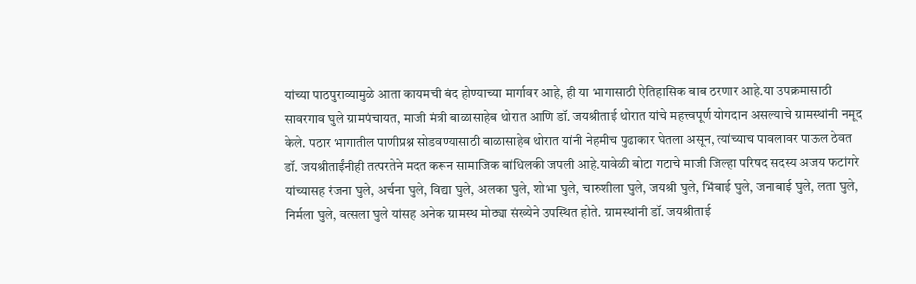यांच्या पाठपुराव्यामुळे आता कायमची बंद होण्याच्या मार्गावर आहे, ही या भागासाठी ऐतिहासिक बाब ठरणार आहे.या उपक्रमासाठी सावरगाव घुले ग्रामपंचायत, माजी मंत्री बाळासाहेब थोरात आणि डॉ. जयश्रीताई थोरात यांचे महत्त्वपूर्ण योगदान असल्याचे ग्रामस्थांनी नमूद केले. पठार भागातील पाणीप्रश्न सोडवण्यासाठी बाळासाहेब थोरात यांनी नेहमीच पुढाकार घेतला असून, त्यांच्याच पावलावर पाऊल ठेवत डॉ. जयश्रीताईंनीही तत्परतेने मदत करून सामाजिक बांधिलकी जपली आहे.यावेळी बोटा गटाचे माजी जिल्हा परिषद सदस्य अजय फटांगरे यांच्यासह रंजना घुले, अर्चना घुले, विद्या घुले, अलका घुले, शोभा घुले, चारुशीला घुले, जयश्री घुले, भिंबाई घुले, जनाबाई घुले, लता घुले, निर्मला घुले, वत्सला घुले यांसह अनेक ग्रामस्थ मोठ्या संख्येने उपस्थित होते. ग्रामस्थांनी डॉ. जयश्रीताई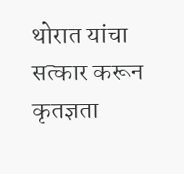थोरात यांचा सत्कार करून कृतज्ञता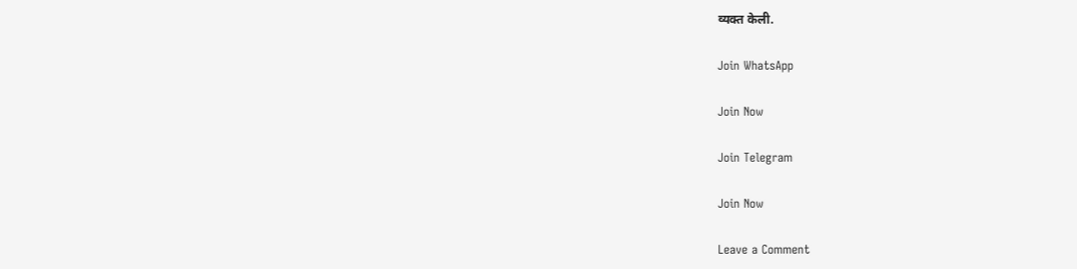व्यक्त केली.

Join WhatsApp

Join Now

Join Telegram

Join Now

Leave a Comment